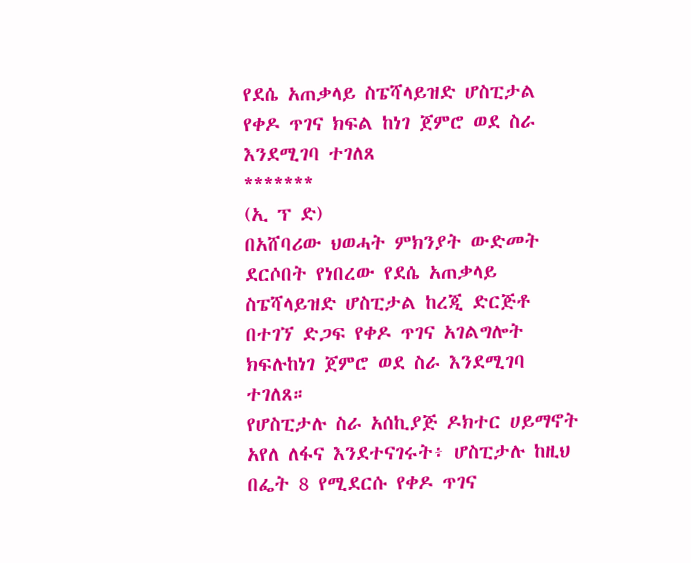የደሴ አጠቃላይ ስፔሻላይዝድ ሆስፒታል የቀዶ ጥገና ክፍል ከነገ ጀምሮ ወደ ስራ እንደሚገባ ተገለጸ
*******
(ኢ ፕ ድ)
በአሸባሪው ህወሓት ምክንያት ውድመት ደርሶበት የነበረው የደሴ አጠቃላይ ስፔሻላይዝድ ሆስፒታል ከረጂ ድርጅቶ በተገኘ ድጋፍ የቀዶ ጥገና አገልግሎት ክፍሉከነገ ጀምሮ ወደ ስራ እንደሚገባ ተገለጸ።
የሆስፒታሉ ስራ አሰኪያጅ ዶክተር ሀይማኖት አየለ ለፋና እንደተናገሩት፥ ሆስፒታሉ ከዚህ በፌት 8 የሚደርሱ የቀዶ ጥገና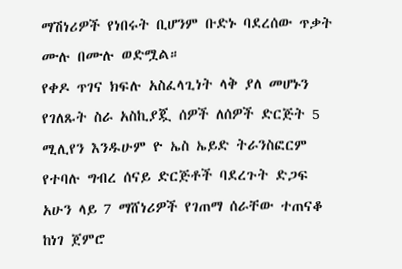ማሽነሪዎች የነበሩት ቢሆንም ቡድኑ ባደረሰው ጥቃት ሙሉ በሙሉ ወድሟል።
የቀዶ ጥገና ክፍሉ አስፈላጊነት ላቅ ያለ መሆኑን የገለጹት ስራ አስኪያጇ ሰዎች ለሰዎች ድርጅት 5 ሚሊየን እንዱሁም ዮ ኤስ ኤይድ ትራንስፎርም የተባሉ ግብረ ሰናይ ድርጅቶች ባደረጉት ድጋፍ አሁን ላይ 7 ማሸነሪዎች የገጠማ ሰራቸው ተጠናቆ ከነገ ጀምሮ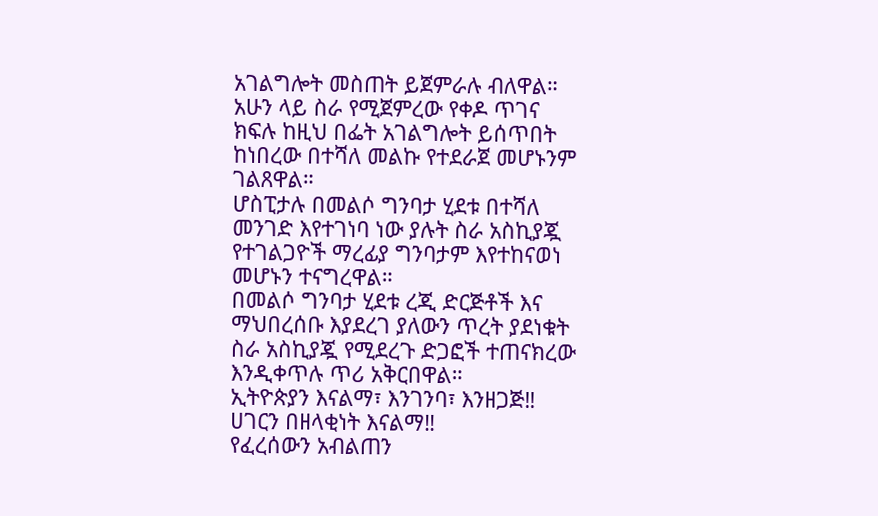አገልግሎት መስጠት ይጀምራሉ ብለዋል።
አሁን ላይ ስራ የሚጀምረው የቀዶ ጥገና ክፍሉ ከዚህ በፌት አገልግሎት ይሰጥበት ከነበረው በተሻለ መልኩ የተደራጀ መሆኑንም ገልጸዋል።
ሆስፒታሉ በመልሶ ግንባታ ሂደቱ በተሻለ መንገድ እየተገነባ ነው ያሉት ስራ አስኪያጇ የተገልጋዮች ማረፊያ ግንባታም እየተከናወነ መሆኑን ተናግረዋል።
በመልሶ ግንባታ ሂደቱ ረጂ ድርጅቶች እና ማህበረሰቡ እያደረገ ያለውን ጥረት ያደነቁት ስራ አስኪያጇ የሚደረጉ ድጋፎች ተጠናክረው እንዲቀጥሉ ጥሪ አቅርበዋል።
ኢትዮጵያን እናልማ፣ እንገንባ፣ እንዘጋጅ‼
ሀገርን በዘላቂነት እናልማ‼
የፈረሰውን አብልጠን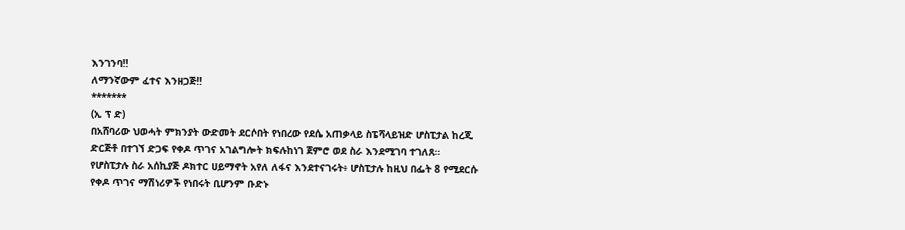እንገንባ‼
ለማንኛውም ፈተና እንዘጋጅ‼
*******
(ኢ ፕ ድ)
በአሸባሪው ህወሓት ምክንያት ውድመት ደርሶበት የነበረው የደሴ አጠቃላይ ስፔሻላይዝድ ሆስፒታል ከረጂ ድርጅቶ በተገኘ ድጋፍ የቀዶ ጥገና አገልግሎት ክፍሉከነገ ጀምሮ ወደ ስራ እንደሚገባ ተገለጸ።
የሆስፒታሉ ስራ አሰኪያጅ ዶክተር ሀይማኖት አየለ ለፋና እንደተናገሩት፥ ሆስፒታሉ ከዚህ በፌት 8 የሚደርሱ የቀዶ ጥገና ማሽነሪዎች የነበሩት ቢሆንም ቡድኑ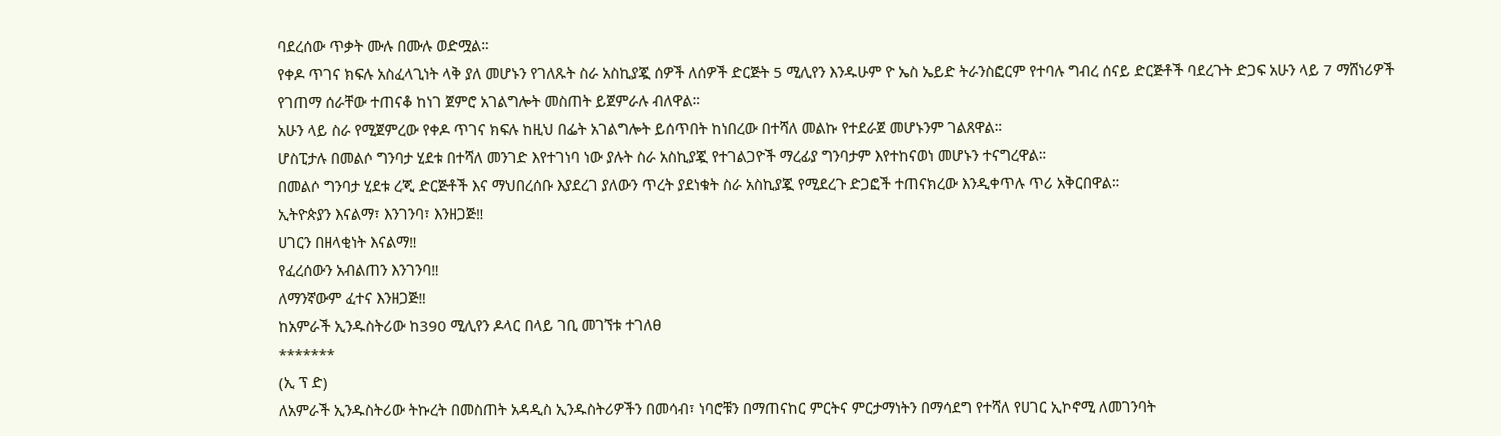ባደረሰው ጥቃት ሙሉ በሙሉ ወድሟል።
የቀዶ ጥገና ክፍሉ አስፈላጊነት ላቅ ያለ መሆኑን የገለጹት ስራ አስኪያጇ ሰዎች ለሰዎች ድርጅት 5 ሚሊየን እንዱሁም ዮ ኤስ ኤይድ ትራንስፎርም የተባሉ ግብረ ሰናይ ድርጅቶች ባደረጉት ድጋፍ አሁን ላይ 7 ማሸነሪዎች የገጠማ ሰራቸው ተጠናቆ ከነገ ጀምሮ አገልግሎት መስጠት ይጀምራሉ ብለዋል።
አሁን ላይ ስራ የሚጀምረው የቀዶ ጥገና ክፍሉ ከዚህ በፌት አገልግሎት ይሰጥበት ከነበረው በተሻለ መልኩ የተደራጀ መሆኑንም ገልጸዋል።
ሆስፒታሉ በመልሶ ግንባታ ሂደቱ በተሻለ መንገድ እየተገነባ ነው ያሉት ስራ አስኪያጇ የተገልጋዮች ማረፊያ ግንባታም እየተከናወነ መሆኑን ተናግረዋል።
በመልሶ ግንባታ ሂደቱ ረጂ ድርጅቶች እና ማህበረሰቡ እያደረገ ያለውን ጥረት ያደነቁት ስራ አስኪያጇ የሚደረጉ ድጋፎች ተጠናክረው እንዲቀጥሉ ጥሪ አቅርበዋል።
ኢትዮጵያን እናልማ፣ እንገንባ፣ እንዘጋጅ‼
ሀገርን በዘላቂነት እናልማ‼
የፈረሰውን አብልጠን እንገንባ‼
ለማንኛውም ፈተና እንዘጋጅ‼
ከአምራች ኢንዱስትሪው ከ390 ሚሊየን ዶላር በላይ ገቢ መገኘቱ ተገለፀ
*******
(ኢ ፕ ድ)
ለአምራች ኢንዱስትሪው ትኩረት በመስጠት አዳዲስ ኢንዱስትሪዎችን በመሳብ፣ ነባሮቹን በማጠናከር ምርትና ምርታማነትን በማሳደግ የተሻለ የሀገር ኢኮኖሚ ለመገንባት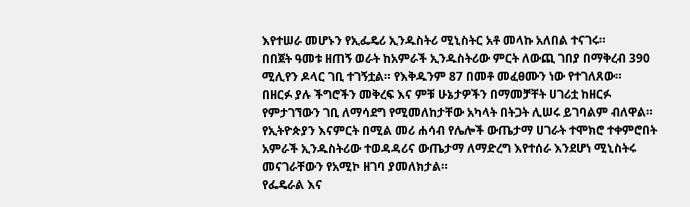እየተሠራ መሆኑን የኢፌዴሪ ኢንዱስትሪ ሚኒስትር አቶ መላኩ አለበል ተናገሩ።
በበጀት ዓመቱ ዘጠኝ ወራት ከአምራች ኢንዱስትሪው ምርት ለውጪ ገበያ በማቅረብ 390 ሚሊየን ዶላር ገቢ ተገኝቷል። የእቅዱንም 87 በመቶ መፈፀሙን ነው የተገለጸው።
በዘርፉ ያሉ ችግሮችን መቅረፍ እና ምቹ ሁኔታዎችን በማመቻቸት ሀገሪቷ ከዘርፉ የምታገኘውን ገቢ ለማሳደግ የሚመለከታቸው አካላት በትጋት ሊሠሩ ይገባልም ብለዋል።
የኢትዮጵያን እናምርት በሚል መሪ ሐሳብ የሌሎች ውጤታማ ሀገራት ተሞክሮ ተቀምሮበት አምራች ኢንዱስትሪው ተወዳዳሪና ውጤታማ ለማድረግ እየተሰራ እንደሆነ ሚኒስትሩ መናገራቸውን የአሚኮ ዘገባ ያመለክታል።
የፌዴራል እና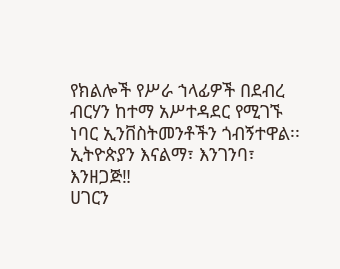የክልሎች የሥራ ኀላፊዎች በደብረ ብርሃን ከተማ አሥተዳደር የሚገኙ ነባር ኢንቨስትመንቶችን ጎብኝተዋል፡፡
ኢትዮጵያን እናልማ፣ እንገንባ፣ እንዘጋጅ‼
ሀገርን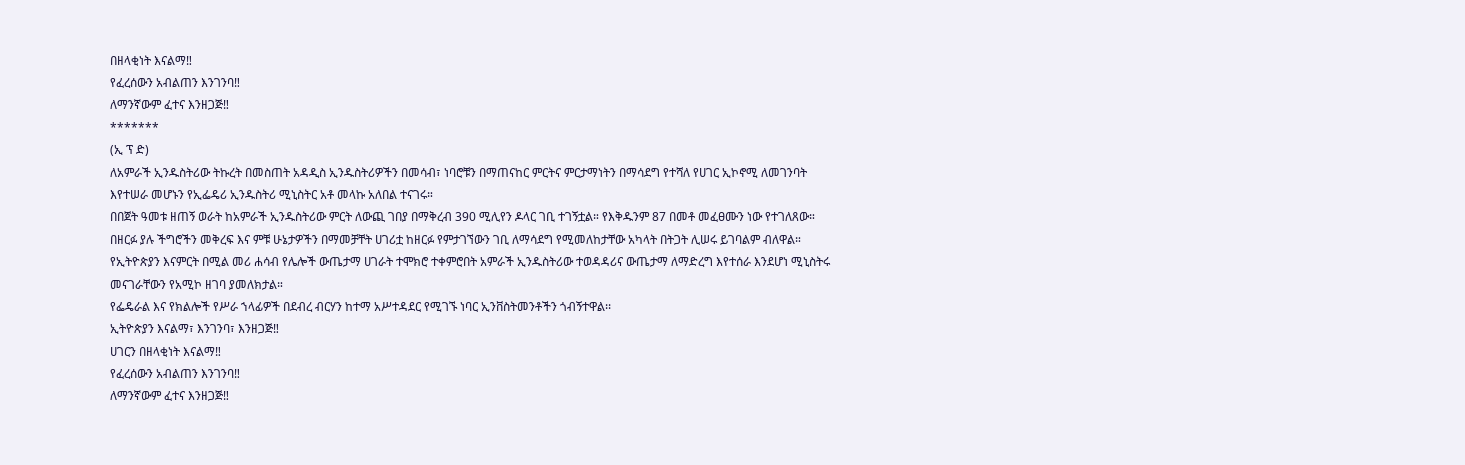በዘላቂነት እናልማ‼
የፈረሰውን አብልጠን እንገንባ‼
ለማንኛውም ፈተና እንዘጋጅ‼
*******
(ኢ ፕ ድ)
ለአምራች ኢንዱስትሪው ትኩረት በመስጠት አዳዲስ ኢንዱስትሪዎችን በመሳብ፣ ነባሮቹን በማጠናከር ምርትና ምርታማነትን በማሳደግ የተሻለ የሀገር ኢኮኖሚ ለመገንባት እየተሠራ መሆኑን የኢፌዴሪ ኢንዱስትሪ ሚኒስትር አቶ መላኩ አለበል ተናገሩ።
በበጀት ዓመቱ ዘጠኝ ወራት ከአምራች ኢንዱስትሪው ምርት ለውጪ ገበያ በማቅረብ 390 ሚሊየን ዶላር ገቢ ተገኝቷል። የእቅዱንም 87 በመቶ መፈፀሙን ነው የተገለጸው።
በዘርፉ ያሉ ችግሮችን መቅረፍ እና ምቹ ሁኔታዎችን በማመቻቸት ሀገሪቷ ከዘርፉ የምታገኘውን ገቢ ለማሳደግ የሚመለከታቸው አካላት በትጋት ሊሠሩ ይገባልም ብለዋል።
የኢትዮጵያን እናምርት በሚል መሪ ሐሳብ የሌሎች ውጤታማ ሀገራት ተሞክሮ ተቀምሮበት አምራች ኢንዱስትሪው ተወዳዳሪና ውጤታማ ለማድረግ እየተሰራ እንደሆነ ሚኒስትሩ መናገራቸውን የአሚኮ ዘገባ ያመለክታል።
የፌዴራል እና የክልሎች የሥራ ኀላፊዎች በደብረ ብርሃን ከተማ አሥተዳደር የሚገኙ ነባር ኢንቨስትመንቶችን ጎብኝተዋል፡፡
ኢትዮጵያን እናልማ፣ እንገንባ፣ እንዘጋጅ‼
ሀገርን በዘላቂነት እናልማ‼
የፈረሰውን አብልጠን እንገንባ‼
ለማንኛውም ፈተና እንዘጋጅ‼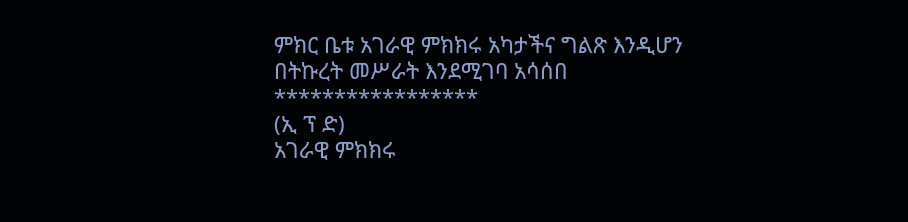ምክር ቤቱ አገራዊ ምክክሩ አካታችና ግልጽ እንዲሆን በትኩረት መሥራት እንደሚገባ አሳሰበ
*****************
(ኢ ፕ ድ)
አገራዊ ምክክሩ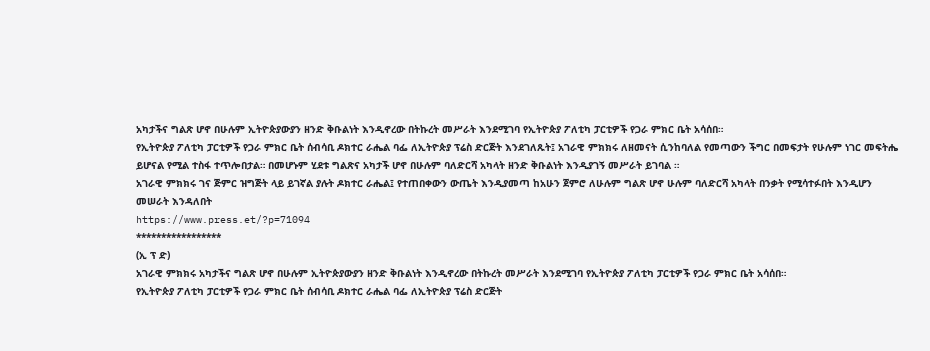አካታችና ግልጽ ሆኖ በሁሉም ኢትዮጵያውያን ዘንድ ቅቡልነት እንዲኖረው በትኩረት መሥራት እንደሚገባ የኢትዮጵያ ፖለቲካ ፓርቲዎች የጋራ ምክር ቤት አሳሰበ።
የኢትዮጵያ ፖለቲካ ፓርቲዎች የጋራ ምክር ቤት ሰብሳቢ ዶክተር ራሔል ባፌ ለኢትዮጵያ ፕሬስ ድርጅት እንደገለጹት፤ አገራዊ ምክክሩ ለዘመናት ሲንከባለል የመጣውን ችግር በመፍታት የሁሉም ነገር መፍትሔ ይሆናል የሚል ተስፋ ተጥሎበታል። በመሆኑም ሂደቱ ግልጽና አካታች ሆኖ በሁሉም ባለድርሻ አካላት ዘንድ ቅቡልነት እንዲያገኝ መሥራት ይገባል ።
አገራዊ ምክክሩ ገና ጅምር ዝግጅት ላይ ይገኛል ያሉት ዶክተር ራሔል፤ የተጠበቀውን ውጤት እንዲያመጣ ከአሁን ጀምሮ ለሁሉም ግልጽ ሆኖ ሁሉም ባለድርሻ አካላት በንቃት የሚሳተፉበት እንዲሆን መሠራት እንዳለበት
https://www.press.et/?p=71094
*****************
(ኢ ፕ ድ)
አገራዊ ምክክሩ አካታችና ግልጽ ሆኖ በሁሉም ኢትዮጵያውያን ዘንድ ቅቡልነት እንዲኖረው በትኩረት መሥራት እንደሚገባ የኢትዮጵያ ፖለቲካ ፓርቲዎች የጋራ ምክር ቤት አሳሰበ።
የኢትዮጵያ ፖለቲካ ፓርቲዎች የጋራ ምክር ቤት ሰብሳቢ ዶክተር ራሔል ባፌ ለኢትዮጵያ ፕሬስ ድርጅት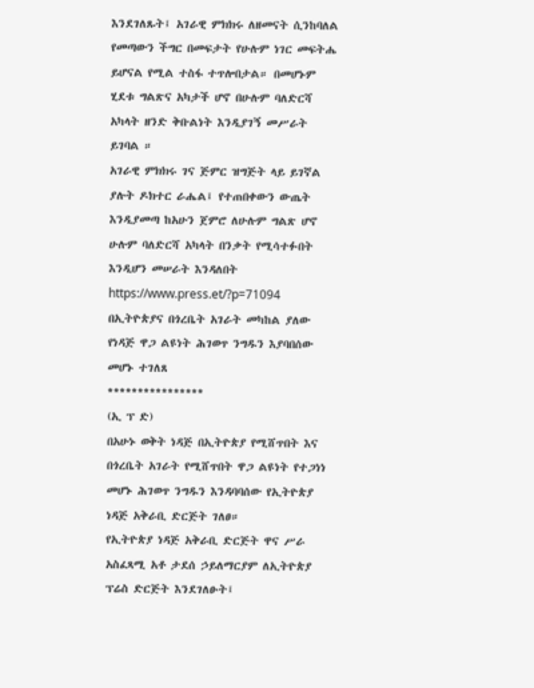እንደገለጹት፤ አገራዊ ምክክሩ ለዘመናት ሲንከባለል የመጣውን ችግር በመፍታት የሁሉም ነገር መፍትሔ ይሆናል የሚል ተስፋ ተጥሎበታል። በመሆኑም ሂደቱ ግልጽና አካታች ሆኖ በሁሉም ባለድርሻ አካላት ዘንድ ቅቡልነት እንዲያገኝ መሥራት ይገባል ።
አገራዊ ምክክሩ ገና ጅምር ዝግጅት ላይ ይገኛል ያሉት ዶክተር ራሔል፤ የተጠበቀውን ውጤት እንዲያመጣ ከአሁን ጀምሮ ለሁሉም ግልጽ ሆኖ ሁሉም ባለድርሻ አካላት በንቃት የሚሳተፉበት እንዲሆን መሠራት እንዳለበት
https://www.press.et/?p=71094
በኢትዮጵያና በጎረቤት አገራት መካከል ያለው የነዳጅ ዋጋ ልዩነት ሕገወጥ ንግዱን እያባበሰው መሆኑ ተገለጸ
****************
(ኢ ፕ ድ)
በአሁኑ ወቅት ነዳጅ በኢትዮጵያ የሚሸጥበት እና በጎረቤት አገራት የሚሸጥበት ዋጋ ልዩነት የተጋነነ መሆኑ ሕገወጥ ንግዱን እንዳባባሰው የኢትዮጵያ ነዳጅ አቅራቢ ድርጅት ገለፀ።
የኢትዮጵያ ነዳጅ አቅራቢ ድርጅት ዋና ሥራ አስፈጻሚ አቶ ታደሰ ኃይለማርያም ለኢትዮጵያ ፕሬስ ድርጅት እንደገለፁት፤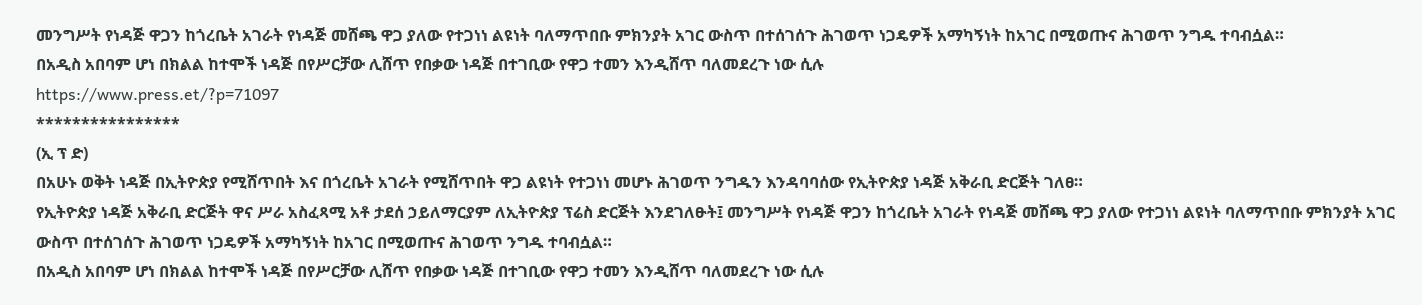መንግሥት የነዳጅ ዋጋን ከጎረቤት አገራት የነዳጅ መሸጫ ዋጋ ያለው የተጋነነ ልዩነት ባለማጥበቡ ምክንያት አገር ውስጥ በተሰገሰጉ ሕገወጥ ነጋዴዎች አማካኝነት ከአገር በሚወጡና ሕገወጥ ንግዱ ተባብሷል።
በአዲስ አበባም ሆነ በክልል ከተሞች ነዳጅ በየሥርቻው ሊሸጥ የበቃው ነዳጅ በተገቢው የዋጋ ተመን እንዲሸጥ ባለመደረጉ ነው ሲሉ
https://www.press.et/?p=71097
****************
(ኢ ፕ ድ)
በአሁኑ ወቅት ነዳጅ በኢትዮጵያ የሚሸጥበት እና በጎረቤት አገራት የሚሸጥበት ዋጋ ልዩነት የተጋነነ መሆኑ ሕገወጥ ንግዱን እንዳባባሰው የኢትዮጵያ ነዳጅ አቅራቢ ድርጅት ገለፀ።
የኢትዮጵያ ነዳጅ አቅራቢ ድርጅት ዋና ሥራ አስፈጻሚ አቶ ታደሰ ኃይለማርያም ለኢትዮጵያ ፕሬስ ድርጅት እንደገለፁት፤ መንግሥት የነዳጅ ዋጋን ከጎረቤት አገራት የነዳጅ መሸጫ ዋጋ ያለው የተጋነነ ልዩነት ባለማጥበቡ ምክንያት አገር ውስጥ በተሰገሰጉ ሕገወጥ ነጋዴዎች አማካኝነት ከአገር በሚወጡና ሕገወጥ ንግዱ ተባብሷል።
በአዲስ አበባም ሆነ በክልል ከተሞች ነዳጅ በየሥርቻው ሊሸጥ የበቃው ነዳጅ በተገቢው የዋጋ ተመን እንዲሸጥ ባለመደረጉ ነው ሲሉ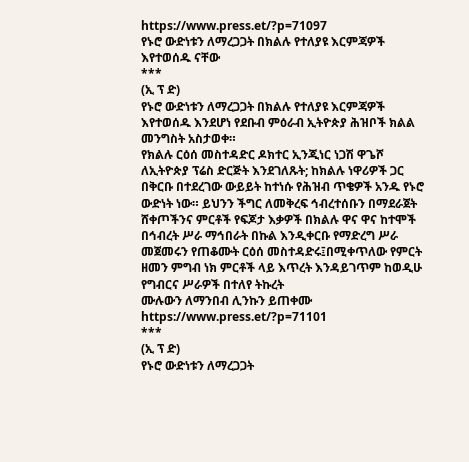https://www.press.et/?p=71097
የኑሮ ውድነቱን ለማረጋጋት በክልሉ የተለያዩ እርምጃዎች እየተወሰዱ ናቸው
***
(ኢ ፕ ድ)
የኑሮ ውድነቱን ለማረጋጋት በክልሉ የተለያዩ እርምጃዎች እየተወሰዱ እንደሆነ የደቡብ ምዕራብ ኢትዮጵያ ሕዝቦች ክልል መንግስት አስታወቀ።
የክልሉ ርዕሰ መስተዳድር ዶክተር ኢንጂነር ነጋሽ ዋጌሾ ለኢትዮጵያ ፕሬስ ድርጅት እንደገለጹት; ከክልሉ ነዋሪዎች ጋር በቅርቡ በተደረገው ውይይት ከተነሱ የሕዝብ ጥቄዎች አንዱ የኑሮ ውድነት ነው። ይህንን ችግር ለመቅረፍ ኅብረተሰቡን በማደራጀት ሸቀጦችንና ምርቶች የፍጆታ እቃዎች በክልሉ ዋና ዋና ከተሞች በኅብረት ሥራ ማኅበራት በኩል እንዲቀርቡ የማድረግ ሥራ መጀመሩን የጠቆሙት ርዕሰ መስተዳድሩ፤በሚቀጥለው የምርት ዘመን ምግብ ነክ ምርቶች ላይ እጥረት እንዳይገጥም ከወዲሁ የግብርና ሥራዎች በተለየ ትኩረት
ሙሉውን ለማንበብ ሊንኩን ይጠቀሙ
https://www.press.et/?p=71101
***
(ኢ ፕ ድ)
የኑሮ ውድነቱን ለማረጋጋት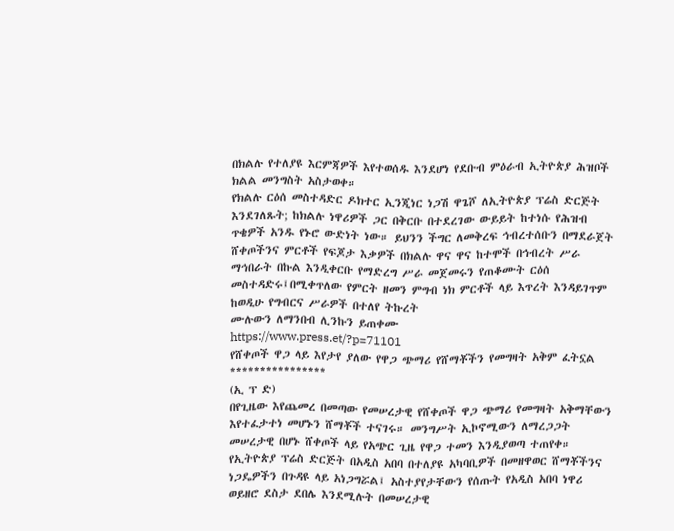በክልሉ የተለያዩ እርምጃዎች እየተወሰዱ እንደሆነ የደቡብ ምዕራብ ኢትዮጵያ ሕዝቦች ክልል መንግስት አስታወቀ።
የክልሉ ርዕሰ መስተዳድር ዶክተር ኢንጂነር ነጋሽ ዋጌሾ ለኢትዮጵያ ፕሬስ ድርጅት እንደገለጹት; ከክልሉ ነዋሪዎች ጋር በቅርቡ በተደረገው ውይይት ከተነሱ የሕዝብ ጥቄዎች አንዱ የኑሮ ውድነት ነው። ይህንን ችግር ለመቅረፍ ኅብረተሰቡን በማደራጀት ሸቀጦችንና ምርቶች የፍጆታ እቃዎች በክልሉ ዋና ዋና ከተሞች በኅብረት ሥራ ማኅበራት በኩል እንዲቀርቡ የማድረግ ሥራ መጀመሩን የጠቆሙት ርዕሰ መስተዳድሩ፤በሚቀጥለው የምርት ዘመን ምግብ ነክ ምርቶች ላይ እጥረት እንዳይገጥም ከወዲሁ የግብርና ሥራዎች በተለየ ትኩረት
ሙሉውን ለማንበብ ሊንኩን ይጠቀሙ
https://www.press.et/?p=71101
የሸቀጦች ዋጋ ላይ እየታየ ያለው የዋጋ ጭማሪ የሸማቾችን የመግዛት አቅም ፈትኗል
****************
(ኢ ፕ ድ)
በየጊዜው እየጨመረ በመጣው የመሠረታዊ የሸቀጦች ዋጋ ጭማሪ የመግዛት አቅማቸውን እየተፈታተነ መሆኑን ሸማቾች ተናገሩ። መንግሥት ኢኮኖሚውን ለማረጋጋት መሠረታዊ በሆኑ ሸቀጦች ላይ የአጭር ጊዜ የዋጋ ተመን እንዲያወጣ ተጠየቀ።
የኢትዮጵያ ፕሬስ ድርጅት በአዲስ አበባ በተለያዩ አካባቢዎች በመዘዋወር ሸማቾችንና ነጋዴዎችን በጉዳዩ ላይ አነጋግሯል፤ አስተያየታቸውን የሰጡት የአዲስ አበባ ነዋሪ ወይዘሮ ደስታ ደበሌ እንደሚሉት በመሠረታዊ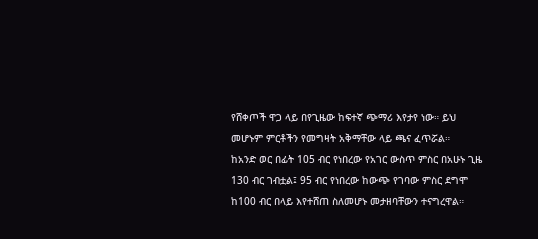የሸቀጦች ዋጋ ላይ በየጊዜው ከፍተኛ ጭማሪ እየታየ ነው። ይህ መሆኑም ምርቶችን የመግዛት አቅማቸው ላይ ጫና ፈጥሯል።
ከአንድ ወር በፊት 105 ብር የነበረው የአገር ውስጥ ምስር በአሁኑ ጊዜ 130 ብር ገብቷል፤ 95 ብር የነበረው ከውጭ የገባው ምስር ደግሞ ከ100 ብር በላይ እየተሸጠ ስለመሆኑ መታዘባቸውን ተናግረዋል።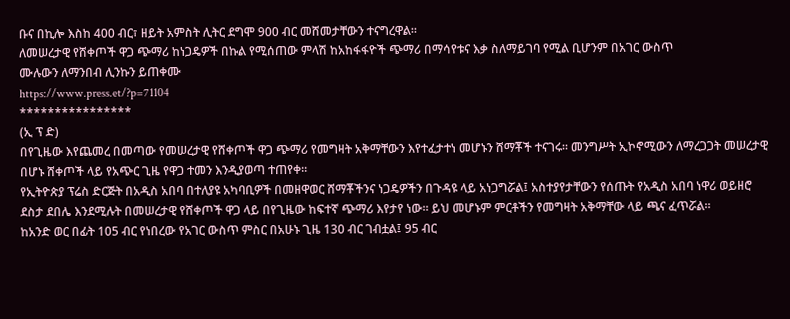ቡና በኪሎ እስከ 400 ብር፣ ዘይት አምስት ሊትር ደግሞ 900 ብር መሸመታቸውን ተናግረዋል።
ለመሠረታዊ የሸቀጦች ዋጋ ጭማሪ ከነጋዴዎች በኩል የሚሰጠው ምላሽ ከአከፋፋዮች ጭማሪ በማሳየቱና እቃ ስለማይገባ የሚል ቢሆንም በአገር ውስጥ
ሙሉውን ለማንበብ ሊንኩን ይጠቀሙ
https://www.press.et/?p=71104
****************
(ኢ ፕ ድ)
በየጊዜው እየጨመረ በመጣው የመሠረታዊ የሸቀጦች ዋጋ ጭማሪ የመግዛት አቅማቸውን እየተፈታተነ መሆኑን ሸማቾች ተናገሩ። መንግሥት ኢኮኖሚውን ለማረጋጋት መሠረታዊ በሆኑ ሸቀጦች ላይ የአጭር ጊዜ የዋጋ ተመን እንዲያወጣ ተጠየቀ።
የኢትዮጵያ ፕሬስ ድርጅት በአዲስ አበባ በተለያዩ አካባቢዎች በመዘዋወር ሸማቾችንና ነጋዴዎችን በጉዳዩ ላይ አነጋግሯል፤ አስተያየታቸውን የሰጡት የአዲስ አበባ ነዋሪ ወይዘሮ ደስታ ደበሌ እንደሚሉት በመሠረታዊ የሸቀጦች ዋጋ ላይ በየጊዜው ከፍተኛ ጭማሪ እየታየ ነው። ይህ መሆኑም ምርቶችን የመግዛት አቅማቸው ላይ ጫና ፈጥሯል።
ከአንድ ወር በፊት 105 ብር የነበረው የአገር ውስጥ ምስር በአሁኑ ጊዜ 130 ብር ገብቷል፤ 95 ብር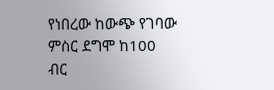የነበረው ከውጭ የገባው ምስር ደግሞ ከ100 ብር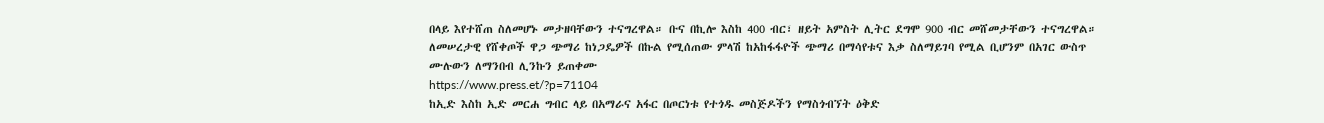በላይ እየተሸጠ ስለመሆኑ መታዘባቸውን ተናግረዋል። ቡና በኪሎ እስከ 400 ብር፣ ዘይት አምስት ሊትር ደግሞ 900 ብር መሸመታቸውን ተናግረዋል።
ለመሠረታዊ የሸቀጦች ዋጋ ጭማሪ ከነጋዴዎች በኩል የሚሰጠው ምላሽ ከአከፋፋዮች ጭማሪ በማሳየቱና እቃ ስለማይገባ የሚል ቢሆንም በአገር ውስጥ
ሙሉውን ለማንበብ ሊንኩን ይጠቀሙ
https://www.press.et/?p=71104
ከኢድ እስከ ኢድ መርሐ ግብር ላይ በአማራና አፋር በጦርነቱ የተጎዱ መስጅዶችን የማስጎብኘት ዕቅድ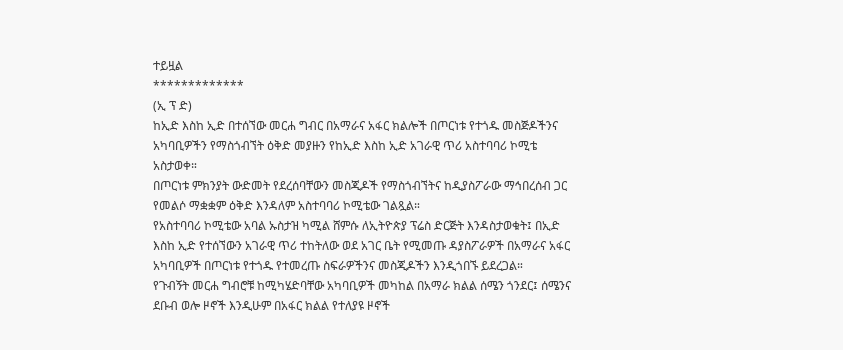ተይዟል
*************
(ኢ ፕ ድ)
ከኢድ እስከ ኢድ በተሰኘው መርሐ ግብር በአማራና አፋር ክልሎች በጦርነቱ የተጎዱ መስጅዶችንና አካባቢዎችን የማስጎብኘት ዕቅድ መያዙን የከኢድ እስከ ኢድ አገራዊ ጥሪ አስተባባሪ ኮሚቴ አስታወቀ።
በጦርነቱ ምክንያት ውድመት የደረሰባቸውን መስጂዶች የማስጎብኘትና ከዲያስፖራው ማኅበረሰብ ጋር የመልሶ ማቋቋም ዕቅድ እንዳለም አስተባባሪ ኮሚቴው ገልጿል።
የአስተባባሪ ኮሚቴው አባል ኡስታዝ ካሚል ሸምሱ ለኢትዮጵያ ፕሬስ ድርጅት እንዳስታወቁት፤ በኢድ እስከ ኢድ የተሰኘውን አገራዊ ጥሪ ተከትለው ወደ አገር ቤት የሚመጡ ዳያስፖራዎች በአማራና አፋር አካባቢዎች በጦርነቱ የተጎዱ የተመረጡ ስፍራዎችንና መስጂዶችን እንዲጎበኙ ይደረጋል።
የጉብኝት መርሐ ግብሮቹ ከሚካሄድባቸው አካባቢዎች መካከል በአማራ ክልል ሰሜን ጎንደር፤ ሰሜንና ደቡብ ወሎ ዞኖች እንዲሁም በአፋር ክልል የተለያዩ ዞኖች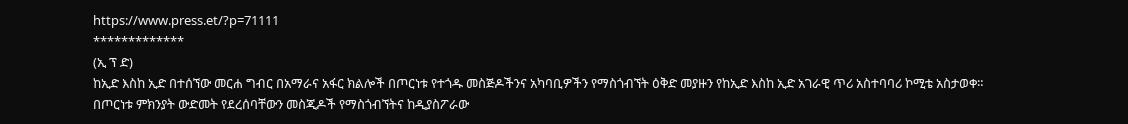https://www.press.et/?p=71111
*************
(ኢ ፕ ድ)
ከኢድ እስከ ኢድ በተሰኘው መርሐ ግብር በአማራና አፋር ክልሎች በጦርነቱ የተጎዱ መስጅዶችንና አካባቢዎችን የማስጎብኘት ዕቅድ መያዙን የከኢድ እስከ ኢድ አገራዊ ጥሪ አስተባባሪ ኮሚቴ አስታወቀ።
በጦርነቱ ምክንያት ውድመት የደረሰባቸውን መስጂዶች የማስጎብኘትና ከዲያስፖራው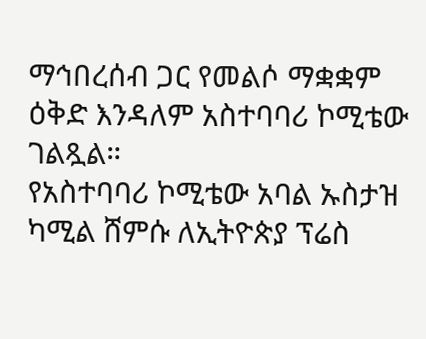ማኅበረሰብ ጋር የመልሶ ማቋቋም ዕቅድ እንዳለም አስተባባሪ ኮሚቴው ገልጿል።
የአስተባባሪ ኮሚቴው አባል ኡስታዝ ካሚል ሸምሱ ለኢትዮጵያ ፕሬስ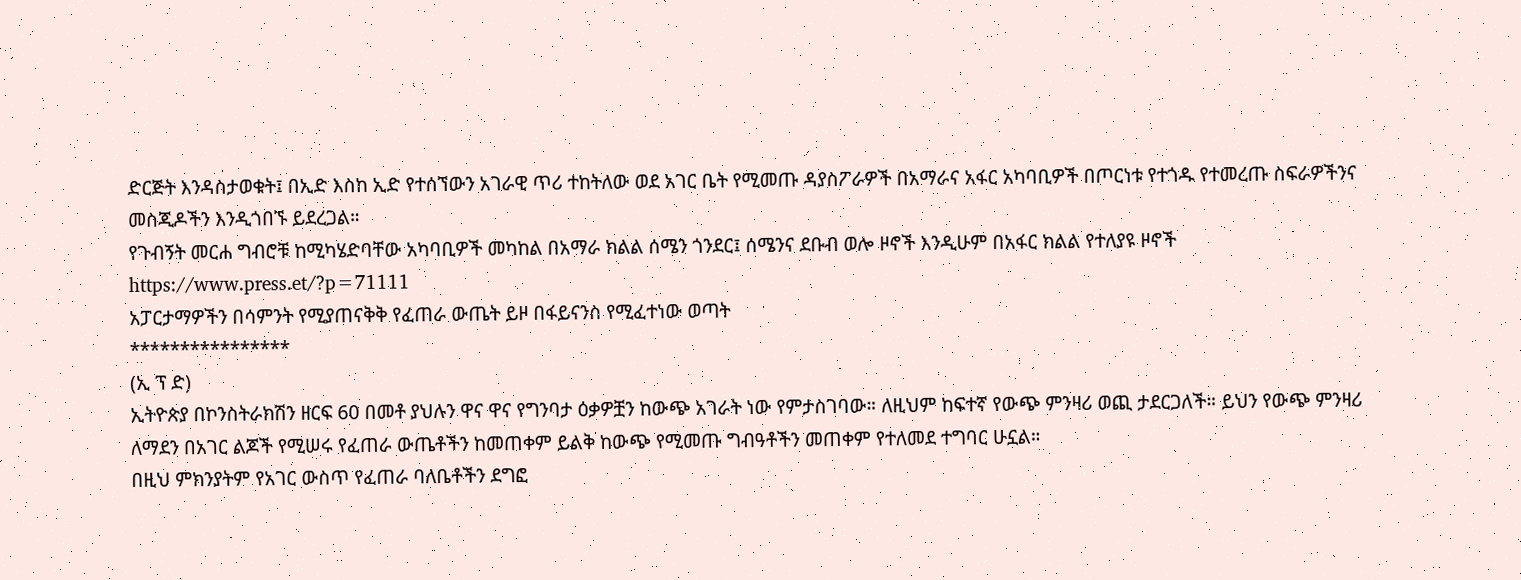ድርጅት እንዳስታወቁት፤ በኢድ እስከ ኢድ የተሰኘውን አገራዊ ጥሪ ተከትለው ወደ አገር ቤት የሚመጡ ዳያስፖራዎች በአማራና አፋር አካባቢዎች በጦርነቱ የተጎዱ የተመረጡ ስፍራዎችንና መስጂዶችን እንዲጎበኙ ይደረጋል።
የጉብኝት መርሐ ግብሮቹ ከሚካሄድባቸው አካባቢዎች መካከል በአማራ ክልል ሰሜን ጎንደር፤ ሰሜንና ደቡብ ወሎ ዞኖች እንዲሁም በአፋር ክልል የተለያዩ ዞኖች
https://www.press.et/?p=71111
አፓርታማዎችን በሳምንት የሚያጠናቅቅ የፈጠራ ውጤት ይዞ በፋይናንስ የሚፈተነው ወጣት
****************
(ኢ ፕ ድ)
ኢትዮጵያ በኮንስትራክሽን ዘርፍ 60 በመቶ ያህሉን ዋና ዋና የግንባታ ዕቃዎቿን ከውጭ አገራት ነው የምታስገባው። ለዚህም ከፍተኛ የውጭ ምንዛሪ ወጪ ታደርጋለች። ይህን የውጭ ምንዛሪ ለማደን በአገር ልጆች የሚሠሩ የፈጠራ ውጤቶችን ከመጠቀም ይልቅ ከውጭ የሚመጡ ግብዓቶችን መጠቀም የተለመደ ተግባር ሁኗል።
በዚህ ምክንያትም የአገር ውስጥ የፈጠራ ባለቤቶችን ደግፎ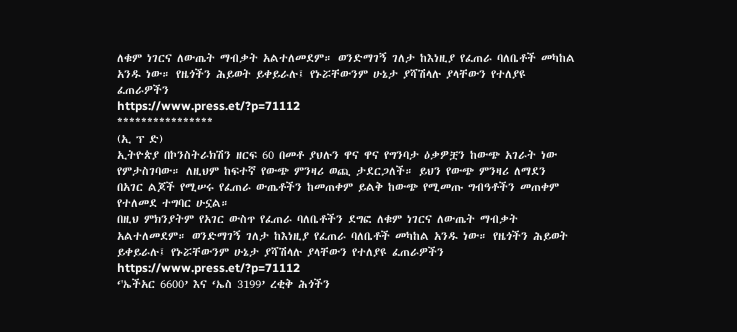ለቁም ነገርና ለውጤት ማብቃት አልተለመደም። ወንድማገኝ ገለታ ከእነዚያ የፈጠራ ባለቤቶች መካከል አንዱ ነው። የዜጎችን ሕይወት ይቀይራሉ፤ የኑሯቸውንም ሁኔታ ያሻሽላሉ ያላቸውን የተለያዩ ፈጠራዎችን
https://www.press.et/?p=71112
****************
(ኢ ፕ ድ)
ኢትዮጵያ በኮንስትራክሽን ዘርፍ 60 በመቶ ያህሉን ዋና ዋና የግንባታ ዕቃዎቿን ከውጭ አገራት ነው የምታስገባው። ለዚህም ከፍተኛ የውጭ ምንዛሪ ወጪ ታደርጋለች። ይህን የውጭ ምንዛሪ ለማደን በአገር ልጆች የሚሠሩ የፈጠራ ውጤቶችን ከመጠቀም ይልቅ ከውጭ የሚመጡ ግብዓቶችን መጠቀም የተለመደ ተግባር ሁኗል።
በዚህ ምክንያትም የአገር ውስጥ የፈጠራ ባለቤቶችን ደግፎ ለቁም ነገርና ለውጤት ማብቃት አልተለመደም። ወንድማገኝ ገለታ ከእነዚያ የፈጠራ ባለቤቶች መካከል አንዱ ነው። የዜጎችን ሕይወት ይቀይራሉ፤ የኑሯቸውንም ሁኔታ ያሻሽላሉ ያላቸውን የተለያዩ ፈጠራዎችን
https://www.press.et/?p=71112
‘'ኤችአር 6600’ እና ‘ኤስ 3199’ ረቂቅ ሕጎችን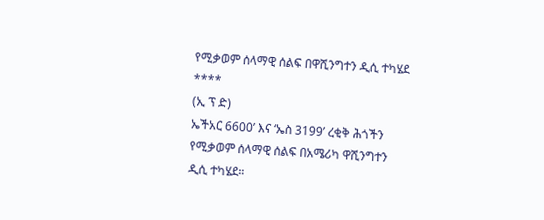የሚቃወም ሰላማዊ ሰልፍ በዋሺንግተን ዲሲ ተካሄደ
****
(ኢ ፕ ድ)
ኤችአር 6600’ እና ‘ኤስ 3199’ ረቂቅ ሕጎችን የሚቃወም ሰላማዊ ሰልፍ በአሜሪካ ዋሺንግተን ዲሲ ተካሄደ።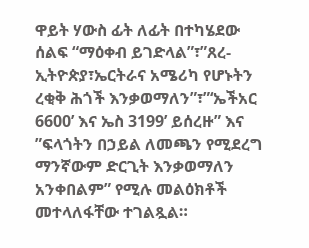ዋይት ሃውስ ፊት ለፊት በተካሄደው ሰልፍ “ማዕቀብ ይገድላል”፣”ጸረ-ኢትዮጵያ፣ኤርትራና አሜሪካ የሆኑትን ረቂቅ ሕጎች እንቃወማለን”፣”‘ኤችአር 6600’ እና ኤስ 3199’ ይሰረዙ” እና ”ፍላጎትን በኃይል ለመጫን የሚደረግ ማንኛውም ድርጊት እንቃወማለን አንቀበልም” የሚሉ መልዕክቶች መተላለፋቸው ተገልጿል።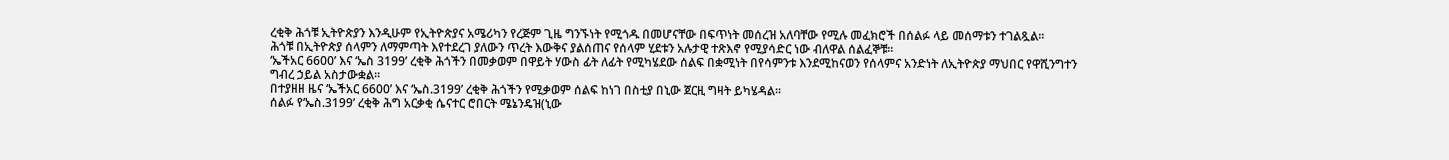ረቂቅ ሕጎቹ ኢትዮጵያን እንዲሁም የኢትዮጵያና አሜሪካን የረጅም ጊዜ ግንኙነት የሚጎዱ በመሆናቸው በፍጥነት መሰረዝ አለባቸው የሚሉ መፈክሮች በሰልፉ ላይ መሰማቱን ተገልጿል።
ሕጎቹ በኢትዮጵያ ሰላምን ለማምጣት እየተደረገ ያለውን ጥረት እውቅና ያልሰጠና የሰላም ሂደቱን አሉታዊ ተጽእኖ የሚያሳድር ነው ብለዋል ሰልፈኞቹ።
‘ኤችአር 6600’ እና ‘ኤስ 3199’ ረቂቅ ሕጎችን በመቃወም በዋይት ሃውስ ፊት ለፊት የሚካሄደው ሰልፍ በቋሚነት በየሳምንቱ እንደሚከናወን የሰላምና አንድነት ለኢትዮጵያ ማህበር የዋሺንግተን ግብረ ኃይል አስታውቋል።
በተያዘዘ ዜና ‘ኤችአር 6600’ እና ‘ኤስ.3199’ ረቂቅ ሕጎችን የሚቃወም ሰልፍ ከነገ በስቲያ በኒው ጀርዚ ግዛት ይካሄዳል።
ሰልፉ የ‘ኤስ.3199’ ረቂቅ ሕግ አርቃቂ ሴናተር ሮበርት ሜኔንዴዝ(ኒው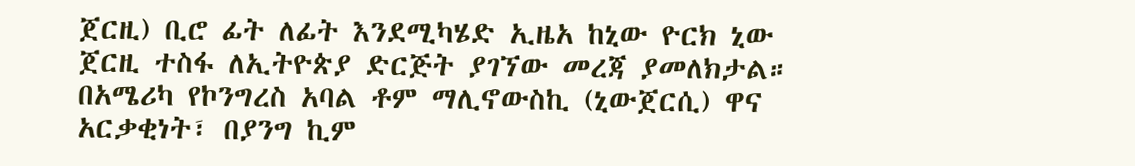ጀርዚ) ቢሮ ፊት ለፊት እንደሚካሄድ ኢዜአ ከኒው ዮርክ ኒው ጀርዚ ተስፋ ለኢትዮጵያ ድርጅት ያገኘው መረጃ ያመለክታል።
በአሜሪካ የኮንግረስ አባል ቶም ማሊኖውስኪ (ኒውጀርሲ) ዋና አርቃቂነት፣ በያንግ ኪም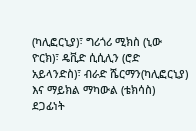(ካሊፎርኒያ)፣ ግሪጎሪ ሚክስ (ኒው ዮርክ)፣ ዴቪድ ሲሲሊን (ሮድ አይላንድስ)፣ ብራድ ሼርማን(ካሊፎርኒያ) እና ማይክል ማካውል (ቴክሳስ) ደጋፊነት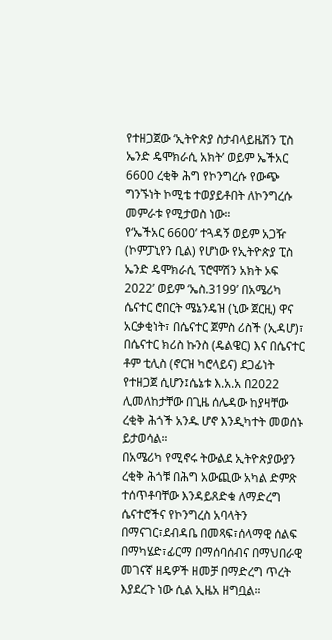የተዘጋጀው ‘ኢትዮጵያ ስታብላይዜሽን ፒስ ኤንድ ዴሞክራሲ አክት’ ወይም ኤችአር 6600 ረቂቅ ሕግ የኮንግረሱ የውጭ ግንኙነት ኮሚቴ ተወያይቶበት ለኮንግረሱ መምራቱ የሚታወስ ነው።
የ‘ኤችአር 6600’ ተጓዳኝ ወይም አጋዥ (ኮምፓኒየን ቢል) የሆነው የኢትዮጵያ ፒስ ኤንድ ዴሞክራሲ ፕሮሞሽን አክት ኦፍ 2022’ ወይም ‘ኤስ.3199’ በአሜሪካ ሴናተር ሮበርት ሜኔንዴዝ (ኒው ጀርዚ) ዋና አርቃቂነት፣ በሴናተር ጀምስ ሪስች (ኢዳሆ)፣ በሴናተር ክሪስ ኩንስ (ዴልዌር) እና በሴናተር ቶም ቲሊስ (ኖርዝ ካሮላይና) ደጋፊነት የተዘጋጀ ሲሆን፤ሴኔቱ እ.አ.አ በ2022 ሊመለከታቸው በጊዜ ሰሌዳው ከያዛቸው ረቂቅ ሕጎች አንዱ ሆኖ እንዲካተት መወሰኑ ይታወሳል።
በአሜሪካ የሚኖሩ ትውልደ ኢትዮጵያውያን ረቂቅ ሕጎቹ በሕግ አውጪው አካል ድምጽ ተሰጥቶባቸው እንዳይጸድቁ ለማድረግ ሴናተሮችና የኮንግረስ አባላትን በማናገር፣ደብዳቤ በመጻፍ፣ሰላማዊ ሰልፍ በማካሄድ፣ፊርማ በማሰባሰብና በማህበራዊ መገናኛ ዘዴዎች ዘመቻ በማድረግ ጥረት እያደረጉ ነው ሲል ኢዜአ ዘግቧል።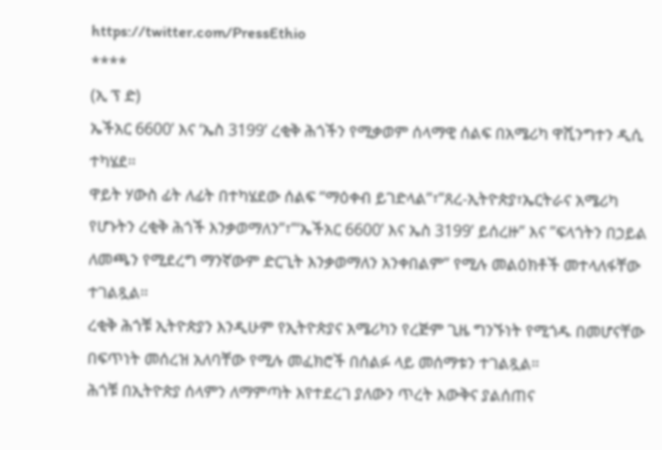https://twitter.com/PressEthio
****
(ኢ ፕ ድ)
ኤችአር 6600’ እና ‘ኤስ 3199’ ረቂቅ ሕጎችን የሚቃወም ሰላማዊ ሰልፍ በአሜሪካ ዋሺንግተን ዲሲ ተካሄደ።
ዋይት ሃውስ ፊት ለፊት በተካሄደው ሰልፍ “ማዕቀብ ይገድላል”፣”ጸረ-ኢትዮጵያ፣ኤርትራና አሜሪካ የሆኑትን ረቂቅ ሕጎች እንቃወማለን”፣”‘ኤችአር 6600’ እና ኤስ 3199’ ይሰረዙ” እና ”ፍላጎትን በኃይል ለመጫን የሚደረግ ማንኛውም ድርጊት እንቃወማለን አንቀበልም” የሚሉ መልዕክቶች መተላለፋቸው ተገልጿል።
ረቂቅ ሕጎቹ ኢትዮጵያን እንዲሁም የኢትዮጵያና አሜሪካን የረጅም ጊዜ ግንኙነት የሚጎዱ በመሆናቸው በፍጥነት መሰረዝ አለባቸው የሚሉ መፈክሮች በሰልፉ ላይ መሰማቱን ተገልጿል።
ሕጎቹ በኢትዮጵያ ሰላምን ለማምጣት እየተደረገ ያለውን ጥረት እውቅና ያልሰጠና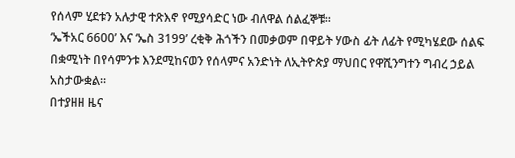የሰላም ሂደቱን አሉታዊ ተጽእኖ የሚያሳድር ነው ብለዋል ሰልፈኞቹ።
‘ኤችአር 6600’ እና ‘ኤስ 3199’ ረቂቅ ሕጎችን በመቃወም በዋይት ሃውስ ፊት ለፊት የሚካሄደው ሰልፍ በቋሚነት በየሳምንቱ እንደሚከናወን የሰላምና አንድነት ለኢትዮጵያ ማህበር የዋሺንግተን ግብረ ኃይል አስታውቋል።
በተያዘዘ ዜና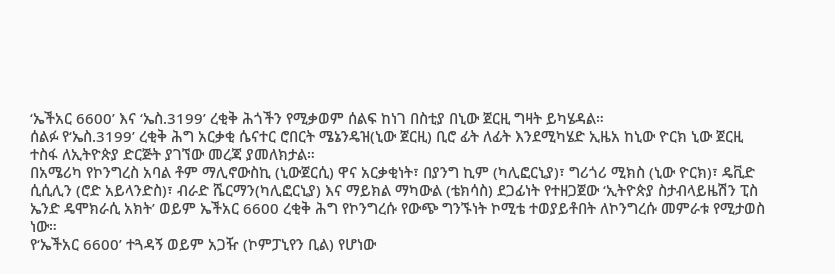‘ኤችአር 6600’ እና ‘ኤስ.3199’ ረቂቅ ሕጎችን የሚቃወም ሰልፍ ከነገ በስቲያ በኒው ጀርዚ ግዛት ይካሄዳል።
ሰልፉ የ‘ኤስ.3199’ ረቂቅ ሕግ አርቃቂ ሴናተር ሮበርት ሜኔንዴዝ(ኒው ጀርዚ) ቢሮ ፊት ለፊት እንደሚካሄድ ኢዜአ ከኒው ዮርክ ኒው ጀርዚ ተስፋ ለኢትዮጵያ ድርጅት ያገኘው መረጃ ያመለክታል።
በአሜሪካ የኮንግረስ አባል ቶም ማሊኖውስኪ (ኒውጀርሲ) ዋና አርቃቂነት፣ በያንግ ኪም (ካሊፎርኒያ)፣ ግሪጎሪ ሚክስ (ኒው ዮርክ)፣ ዴቪድ ሲሲሊን (ሮድ አይላንድስ)፣ ብራድ ሼርማን(ካሊፎርኒያ) እና ማይክል ማካውል (ቴክሳስ) ደጋፊነት የተዘጋጀው ‘ኢትዮጵያ ስታብላይዜሽን ፒስ ኤንድ ዴሞክራሲ አክት’ ወይም ኤችአር 6600 ረቂቅ ሕግ የኮንግረሱ የውጭ ግንኙነት ኮሚቴ ተወያይቶበት ለኮንግረሱ መምራቱ የሚታወስ ነው።
የ‘ኤችአር 6600’ ተጓዳኝ ወይም አጋዥ (ኮምፓኒየን ቢል) የሆነው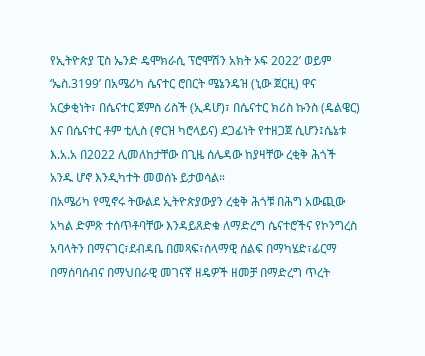የኢትዮጵያ ፒስ ኤንድ ዴሞክራሲ ፕሮሞሽን አክት ኦፍ 2022’ ወይም ‘ኤስ.3199’ በአሜሪካ ሴናተር ሮበርት ሜኔንዴዝ (ኒው ጀርዚ) ዋና አርቃቂነት፣ በሴናተር ጀምስ ሪስች (ኢዳሆ)፣ በሴናተር ክሪስ ኩንስ (ዴልዌር) እና በሴናተር ቶም ቲሊስ (ኖርዝ ካሮላይና) ደጋፊነት የተዘጋጀ ሲሆን፤ሴኔቱ እ.አ.አ በ2022 ሊመለከታቸው በጊዜ ሰሌዳው ከያዛቸው ረቂቅ ሕጎች አንዱ ሆኖ እንዲካተት መወሰኑ ይታወሳል።
በአሜሪካ የሚኖሩ ትውልደ ኢትዮጵያውያን ረቂቅ ሕጎቹ በሕግ አውጪው አካል ድምጽ ተሰጥቶባቸው እንዳይጸድቁ ለማድረግ ሴናተሮችና የኮንግረስ አባላትን በማናገር፣ደብዳቤ በመጻፍ፣ሰላማዊ ሰልፍ በማካሄድ፣ፊርማ በማሰባሰብና በማህበራዊ መገናኛ ዘዴዎች ዘመቻ በማድረግ ጥረት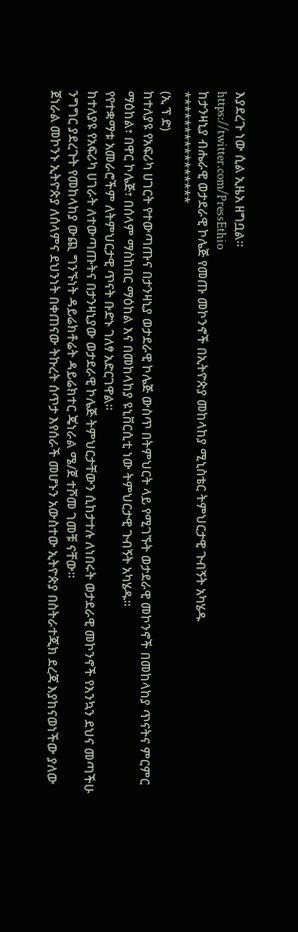እያደረጉ ነው ሲል ኢዜአ ዘግቧል።
https://twitter.com/PressEthio
ከታንዛኒያ ብሔራዊ ወታደራዊ ኮሌጅ የመጡ መኮንኖች በኢትዮጵያ መከላከያ ሚኒስቴር ትምህርታዊ ጉብኝት አካሄዱ
****************
(ኢ ፕ ድ)
ከተለያዩ የአፍሪካ ሀገርት የተውጣጡና በታንዛኒያ ወታደራዊ ኮሌጅ ውስጥ በትምህርት ላይ የሚገኙት ወታደራዊ መኮንኖች በመከላከያ ጥናትና ምርምር ማዕከል፣ በዋር ኮሌጅ፣ በሰላም ማስከበር ማዕከል እና በመከላከያ ዩኒቨርሲቲ ነው ትምህርታዊ ጉብኝት አካሄዱ።
የየተቋማቱ አመራሮችም ለትምህርታዊ ጥናት ቡድኑ ገለፃ አድርገዋል።
ከተለያዩ የአፍሪካ ሀገራት ለተውጣጡትና በታንዛኒያው ወታደራዊ ኮሌጅ ትምህርታቸውን ሲከታተሉ ለነበሩት ወታደራዊ መኮንኖች የእንኳን ደህና መጣችሁ ንግግር ያደረጉት የመከላከያ ውጪ ግንኙነት ዳይሬክቶሬት ዳይሬክተር ጄነራል ሜ/ጀ ተሾመ ገመቹ ናቸው።
ጀነራል መኮንኑ ኢትዮጵያ ለሰላምና ደህንነት በቀጠናው ትኩረት ሰጥታ እየሰራች መሆኑን አውስተው ኢትዮጵያ በስትራተጂክ ደረጃ እያከናወነችው ያለው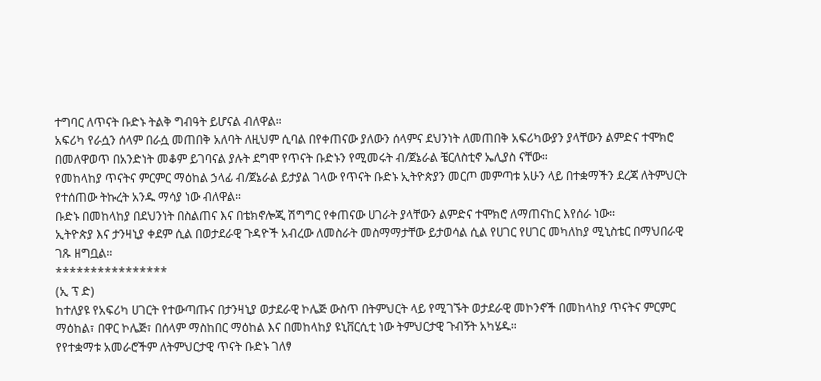ተግባር ለጥናት ቡድኑ ትልቅ ግብዓት ይሆናል ብለዋል።
አፍሪካ የራሷን ሰላም በራሷ መጠበቅ አለባት ለዚህም ሲባል በየቀጠናው ያለውን ሰላምና ደህንነት ለመጠበቅ አፍሪካውያን ያላቸውን ልምድና ተሞክሮ በመለዋወጥ በአንድነት መቆም ይገባናል ያሉት ደግሞ የጥናት ቡድኑን የሚመሩት ብ/ጀኔራል ቼርለስቲኖ ኤሊያስ ናቸው።
የመከላከያ ጥናትና ምርምር ማዕከል ኃላፊ ብ/ጀኔራል ይታያል ገላው የጥናት ቡድኑ ኢትዮጵያን መርጦ መምጣቱ አሁን ላይ በተቋማችን ደረጃ ለትምህርት የተሰጠው ትኩረት አንዱ ማሳያ ነው ብለዋል።
ቡድኑ በመከላከያ በደህንነት በስልጠና እና በቴክኖሎጂ ሽግግር የቀጠናው ሀገራት ያላቸውን ልምድና ተሞክሮ ለማጠናከር እየሰራ ነው።
ኢትዮጵያ እና ታንዛኒያ ቀደም ሲል በወታደራዊ ጉዳዮች አብረው ለመስራት መስማማታቸው ይታወሳል ሲል የሀገር የሀገር መካለከያ ሚኒስቴር በማህበራዊ ገጹ ዘግቧል።
****************
(ኢ ፕ ድ)
ከተለያዩ የአፍሪካ ሀገርት የተውጣጡና በታንዛኒያ ወታደራዊ ኮሌጅ ውስጥ በትምህርት ላይ የሚገኙት ወታደራዊ መኮንኖች በመከላከያ ጥናትና ምርምር ማዕከል፣ በዋር ኮሌጅ፣ በሰላም ማስከበር ማዕከል እና በመከላከያ ዩኒቨርሲቲ ነው ትምህርታዊ ጉብኝት አካሄዱ።
የየተቋማቱ አመራሮችም ለትምህርታዊ ጥናት ቡድኑ ገለፃ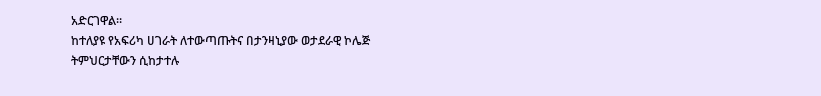አድርገዋል።
ከተለያዩ የአፍሪካ ሀገራት ለተውጣጡትና በታንዛኒያው ወታደራዊ ኮሌጅ ትምህርታቸውን ሲከታተሉ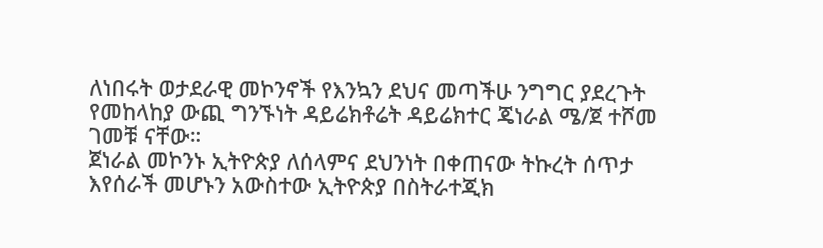ለነበሩት ወታደራዊ መኮንኖች የእንኳን ደህና መጣችሁ ንግግር ያደረጉት የመከላከያ ውጪ ግንኙነት ዳይሬክቶሬት ዳይሬክተር ጄነራል ሜ/ጀ ተሾመ ገመቹ ናቸው።
ጀነራል መኮንኑ ኢትዮጵያ ለሰላምና ደህንነት በቀጠናው ትኩረት ሰጥታ እየሰራች መሆኑን አውስተው ኢትዮጵያ በስትራተጂክ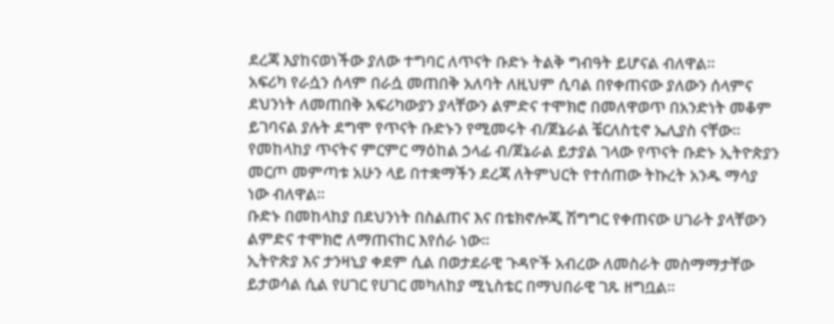ደረጃ እያከናወነችው ያለው ተግባር ለጥናት ቡድኑ ትልቅ ግብዓት ይሆናል ብለዋል።
አፍሪካ የራሷን ሰላም በራሷ መጠበቅ አለባት ለዚህም ሲባል በየቀጠናው ያለውን ሰላምና ደህንነት ለመጠበቅ አፍሪካውያን ያላቸውን ልምድና ተሞክሮ በመለዋወጥ በአንድነት መቆም ይገባናል ያሉት ደግሞ የጥናት ቡድኑን የሚመሩት ብ/ጀኔራል ቼርለስቲኖ ኤሊያስ ናቸው።
የመከላከያ ጥናትና ምርምር ማዕከል ኃላፊ ብ/ጀኔራል ይታያል ገላው የጥናት ቡድኑ ኢትዮጵያን መርጦ መምጣቱ አሁን ላይ በተቋማችን ደረጃ ለትምህርት የተሰጠው ትኩረት አንዱ ማሳያ ነው ብለዋል።
ቡድኑ በመከላከያ በደህንነት በስልጠና እና በቴክኖሎጂ ሽግግር የቀጠናው ሀገራት ያላቸውን ልምድና ተሞክሮ ለማጠናከር እየሰራ ነው።
ኢትዮጵያ እና ታንዛኒያ ቀደም ሲል በወታደራዊ ጉዳዮች አብረው ለመስራት መስማማታቸው ይታወሳል ሲል የሀገር የሀገር መካለከያ ሚኒስቴር በማህበራዊ ገጹ ዘግቧል።